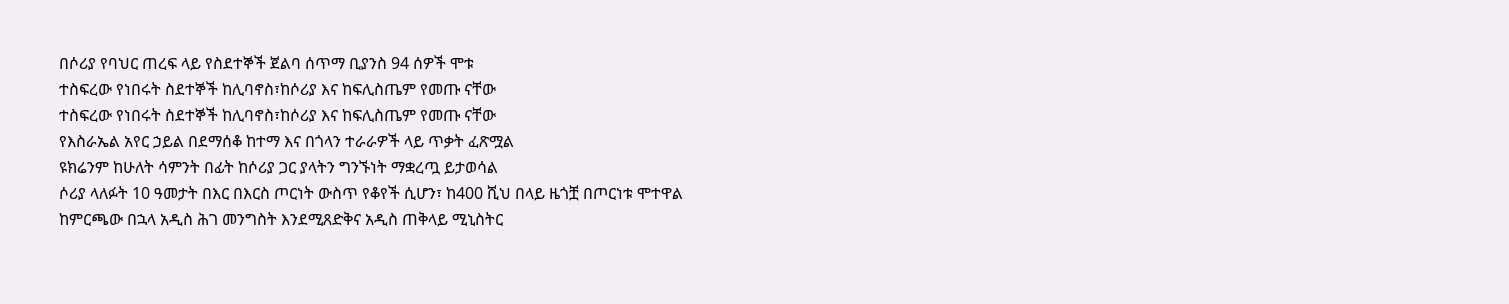በሶሪያ የባህር ጠረፍ ላይ የስደተኞች ጀልባ ሰጥማ ቢያንስ 94 ሰዎች ሞቱ
ተስፍረው የነበሩት ስደተኞች ከሊባኖስ፣ከሶሪያ እና ከፍሊስጤም የመጡ ናቸው
ተስፍረው የነበሩት ስደተኞች ከሊባኖስ፣ከሶሪያ እና ከፍሊስጤም የመጡ ናቸው
የእስራኤል አየር ኃይል በደማሰቆ ከተማ እና በጎላን ተራራዎች ላይ ጥቃት ፈጽሟል
ዩክሬንም ከሁለት ሳምንት በፊት ከሶሪያ ጋር ያላትን ግንኙነት ማቋረጧ ይታወሳል
ሶሪያ ላለፉት 10 ዓመታት በእር በእርስ ጦርነት ውስጥ የቆየች ሲሆን፣ ከ400 ሺህ በላይ ዜጎቿ በጦርነቱ ሞተዋል
ከምርጫው በኋላ አዲስ ሕገ መንግስት እንደሚጸድቅና አዲስ ጠቅላይ ሚኒስትር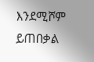እንደሚሾም ይጠበቃል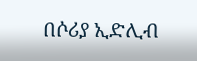በሶሪያ ኢድሊብ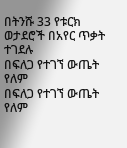በትንሹ 33 የቱርክ ወታደሮች በአየር ጥቃት ተገደሉ
በፍለጋ የተገኘ ውጤት የለም
በፍለጋ የተገኘ ውጤት የለም